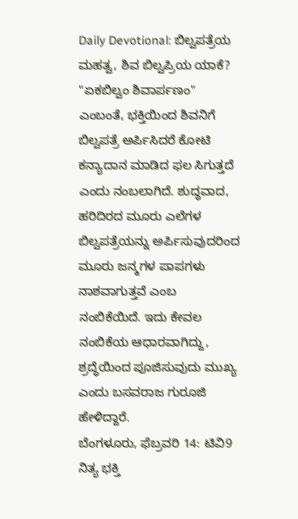Daily Devotional: ಬಿಲ್ವಪತ್ರೆಯ ಮಹತ್ವ, ಶಿವ ಬಿಲ್ವಪ್ರಿಯ ಯಾಕೆ?
"ಏಕಬಿಲ್ವಂ ಶಿವಾರ್ಪಣಂ" ಎಂಬಂತೆ, ಭಕ್ತಿಯಿಂದ ಶಿವನಿಗೆ ಬಿಲ್ವಪತ್ರೆ ಅರ್ಪಿಸಿದರೆ ಕೋಟಿ ಕನ್ಯಾದಾನ ಮಾಡಿದ ಫಲ ಸಿಗುತ್ತದೆ ಎಂದು ನಂಬಲಾಗಿದೆ. ಶುದ್ಧವಾದ, ಹರಿದಿರದ ಮೂರು ಎಲೆಗಳ ಬಿಲ್ವಪತ್ರೆಯನ್ನು ಅರ್ಪಿಸುವುದರಿಂದ ಮೂರು ಜನ್ಮಗಳ ಪಾಪಗಳು ನಾಶವಾಗುತ್ತವೆ ಎಂಬ ನಂಬಿಕೆಯಿದೆ. ಇದು ಕೇವಲ ನಂಬಿಕೆಯ ಆಧಾರವಾಗಿದ್ದು, ಶ್ರದ್ಧೆಯಿಂದ ಪೂಜಿಸುವುದು ಮುಖ್ಯ ಎಂದು ಬಸವರಾಜ ಗುರೂಜಿ ಹೇಳಿದ್ದಾರೆ.
ಬೆಂಗಳೂರು, ಫೆಬ್ರವರಿ 14: ಟಿವಿ9 ನಿತ್ಯ ಭಕ್ತಿ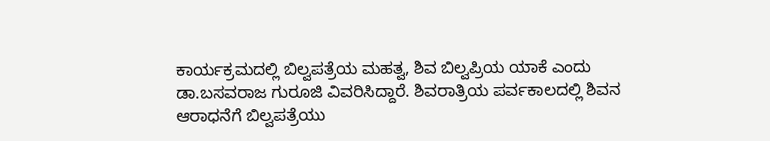ಕಾರ್ಯಕ್ರಮದಲ್ಲಿ ಬಿಲ್ವಪತ್ರೆಯ ಮಹತ್ವ, ಶಿವ ಬಿಲ್ವಪ್ರಿಯ ಯಾಕೆ ಎಂದು ಡಾ.ಬಸವರಾಜ ಗುರೂಜಿ ವಿವರಿಸಿದ್ದಾರೆ. ಶಿವರಾತ್ರಿಯ ಪರ್ವಕಾಲದಲ್ಲಿ ಶಿವನ ಆರಾಧನೆಗೆ ಬಿಲ್ವಪತ್ರೆಯು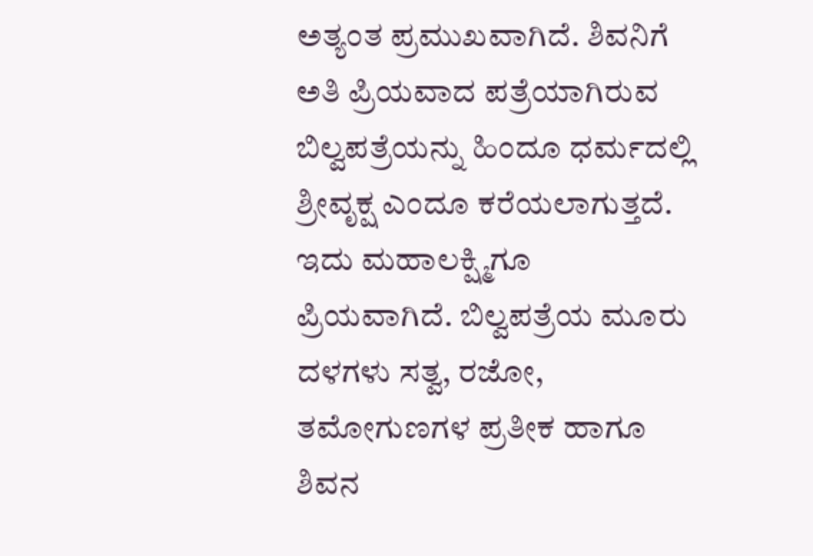ಅತ್ಯಂತ ಪ್ರಮುಖವಾಗಿದೆ. ಶಿವನಿಗೆ ಅತಿ ಪ್ರಿಯವಾದ ಪತ್ರೆಯಾಗಿರುವ ಬಿಲ್ವಪತ್ರೆಯನ್ನು ಹಿಂದೂ ಧರ್ಮದಲ್ಲಿ ಶ್ರೀವೃಕ್ಷ ಎಂದೂ ಕರೆಯಲಾಗುತ್ತದೆ. ಇದು ಮಹಾಲಕ್ಷ್ಮಿಗೂ ಪ್ರಿಯವಾಗಿದೆ. ಬಿಲ್ವಪತ್ರೆಯ ಮೂರು ದಳಗಳು ಸತ್ವ, ರಜೋ, ತಮೋಗುಣಗಳ ಪ್ರತೀಕ ಹಾಗೂ ಶಿವನ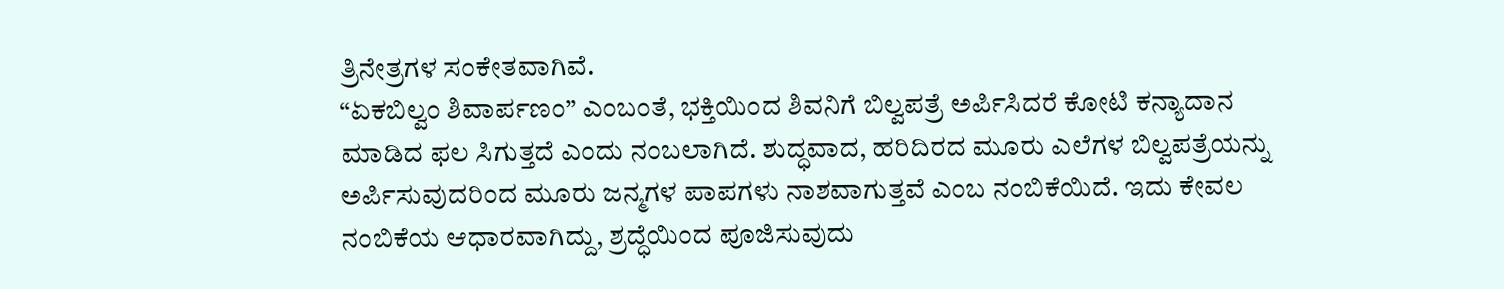ತ್ರಿನೇತ್ರಗಳ ಸಂಕೇತವಾಗಿವೆ.
“ಏಕಬಿಲ್ವಂ ಶಿವಾರ್ಪಣಂ” ಎಂಬಂತೆ, ಭಕ್ತಿಯಿಂದ ಶಿವನಿಗೆ ಬಿಲ್ವಪತ್ರೆ ಅರ್ಪಿಸಿದರೆ ಕೋಟಿ ಕನ್ಯಾದಾನ ಮಾಡಿದ ಫಲ ಸಿಗುತ್ತದೆ ಎಂದು ನಂಬಲಾಗಿದೆ. ಶುದ್ಧವಾದ, ಹರಿದಿರದ ಮೂರು ಎಲೆಗಳ ಬಿಲ್ವಪತ್ರೆಯನ್ನು ಅರ್ಪಿಸುವುದರಿಂದ ಮೂರು ಜನ್ಮಗಳ ಪಾಪಗಳು ನಾಶವಾಗುತ್ತವೆ ಎಂಬ ನಂಬಿಕೆಯಿದೆ. ಇದು ಕೇವಲ ನಂಬಿಕೆಯ ಆಧಾರವಾಗಿದ್ದು, ಶ್ರದ್ಧೆಯಿಂದ ಪೂಜಿಸುವುದು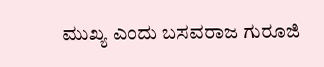ಮುಖ್ಯ ಎಂದು ಬಸವರಾಜ ಗುರೂಜಿ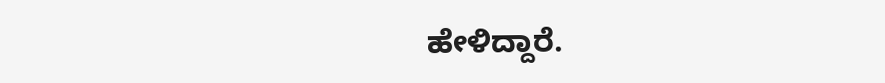ಹೇಳಿದ್ದಾರೆ.